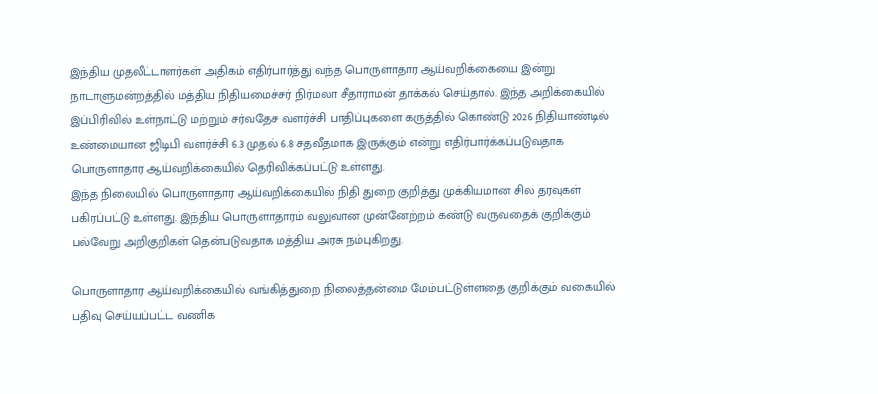இந்திய முதலீட்டாளர்கள் அதிகம் எதிர்பார்த்து வந்த பொருளாதார ஆய்வறிக்கையை இன்று நாடாளுமன்றத்தில் மத்திய நிதியமைச்சர் நிர்மலா சீதாராமன் தாக்கல் செய்தால். இந்த அறிக்கையில் இப்பிரிவில் உள்நாட்டு மற்றும் சர்வதேச வளர்ச்சி பாதிப்புகளை கருத்தில் கொண்டு 2026 நிதியாண்டில் உண்மையான ஜிடிபி வளர்ச்சி 6.3 முதல் 6.8 சதவீதமாக இருக்கும் என்று எதிர்பார்க்கப்படுவதாக பொருளாதார ஆய்வறிக்கையில் தெரிவிக்கப்பட்டு உள்ளது.
இந்த நிலையில் பொருளாதார ஆய்வறிக்கையில் நிதி துறை குறித்து முக்கியமான சில தரவுகள் பகிரப்பட்டு உள்ளது. இந்திய பொருளாதாரம் வலுவான முன்னேற்றம் கண்டு வருவதைக் குறிக்கும் பல்வேறு அறிகுறிகள் தென்படுவதாக மத்திய அரசு நம்புகிறது.

பொருளாதார ஆய்வறிக்கையில் வங்கித்துறை நிலைத்தன்மை மேம்பட்டுள்ளதை குறிக்கும் வகையில் பதிவு செய்யப்பட்ட வணிக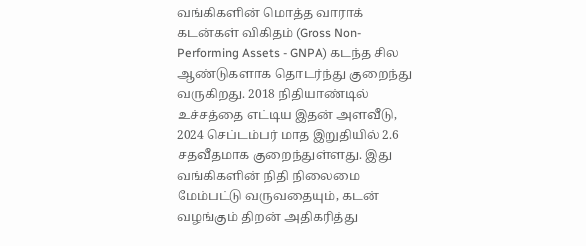வங்கிகளின் மொத்த வாராக் கடன்கள் விகிதம் (Gross Non-Performing Assets - GNPA) கடந்த சில ஆண்டுகளாக தொடர்ந்து குறைந்து வருகிறது. 2018 நிதியாண்டில் உச்சத்தை எட்டிய இதன் அளவீடு, 2024 செப்டம்பர் மாத இறுதியில் 2.6 சதவீதமாக குறைந்துள்ளது. இது வங்கிகளின் நிதி நிலைமை மேம்பட்டு வருவதையும், கடன் வழங்கும் திறன் அதிகரித்து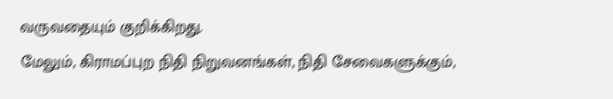வருவதையும் குறிக்கிறது.
மேலும், கிராமப்புற நிதி நிறுவனங்கள், நிதி சேவைகளுக்கும்,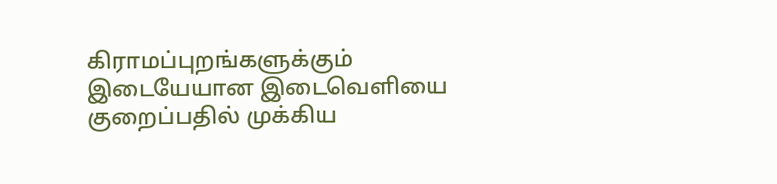கிராமப்புறங்களுக்கும் இடையேயான இடைவெளியை குறைப்பதில் முக்கிய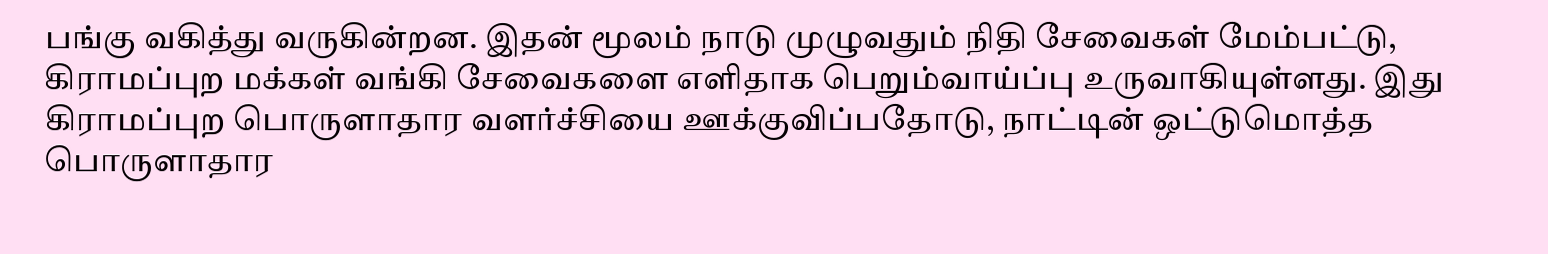பங்கு வகித்து வருகின்றன. இதன் மூலம் நாடு முழுவதும் நிதி சேவைகள் மேம்பட்டு, கிராமப்புற மக்கள் வங்கி சேவைகளை எளிதாக பெறும்வாய்ப்பு உருவாகியுள்ளது. இது கிராமப்புற பொருளாதார வளர்ச்சியை ஊக்குவிப்பதோடு, நாட்டின் ஒட்டுமொத்த பொருளாதார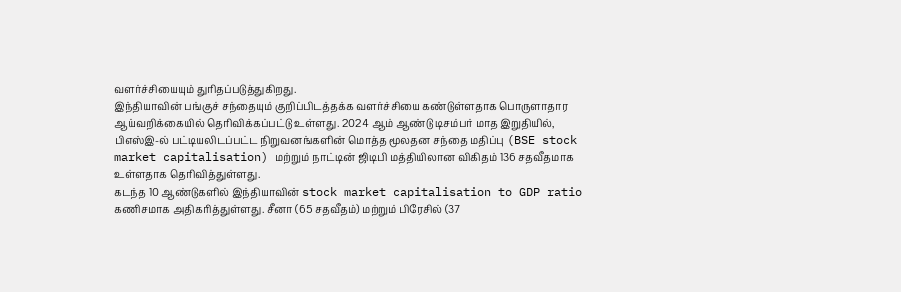வளர்ச்சியையும் துரிதப்படுத்துகிறது.
இந்தியாவின் பங்குச் சந்தையும் குறிப்பிடத்தக்க வளர்ச்சியை கண்டுள்ளதாக பொருளாதார ஆய்வறிக்கையில் தெரிவிக்கப்பட்டு உள்ளது. 2024 ஆம் ஆண்டு டிசம்பர் மாத இறுதியில், பிஎஸ்இ-ல் பட்டியலிடப்பட்ட நிறுவனங்களின் மொத்த மூலதன சந்தை மதிப்பு (BSE stock market capitalisation) மற்றும் நாட்டின் ஜிடிபி மத்தியிலான விகிதம் 136 சதவீதமாக உள்ளதாக தெரிவித்துள்ளது.
கடந்த 10 ஆண்டுகளில் இந்தியாவின் stock market capitalisation to GDP ratio கணிசமாக அதிகரித்துள்ளது. சீனா (65 சதவீதம்) மற்றும் பிரேசில் (37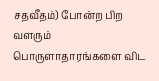சதவீதம்) போன்ற பிற வளரும் பொருளாதாரங்களை விட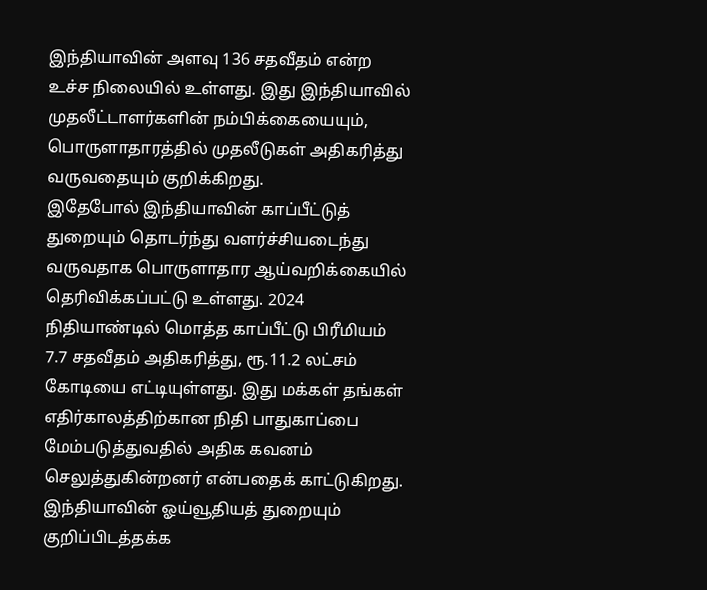இந்தியாவின் அளவு 136 சதவீதம் என்ற உச்ச நிலையில் உள்ளது. இது இந்தியாவில் முதலீட்டாளர்களின் நம்பிக்கையையும், பொருளாதாரத்தில் முதலீடுகள் அதிகரித்து வருவதையும் குறிக்கிறது.
இதேபோல் இந்தியாவின் காப்பீட்டுத் துறையும் தொடர்ந்து வளர்ச்சியடைந்து வருவதாக பொருளாதார ஆய்வறிக்கையில் தெரிவிக்கப்பட்டு உள்ளது. 2024 நிதியாண்டில் மொத்த காப்பீட்டு பிரீமியம் 7.7 சதவீதம் அதிகரித்து, ரூ.11.2 லட்சம் கோடியை எட்டியுள்ளது. இது மக்கள் தங்கள் எதிர்காலத்திற்கான நிதி பாதுகாப்பை மேம்படுத்துவதில் அதிக கவனம் செலுத்துகின்றனர் என்பதைக் காட்டுகிறது.
இந்தியாவின் ஓய்வூதியத் துறையும் குறிப்பிடத்தக்க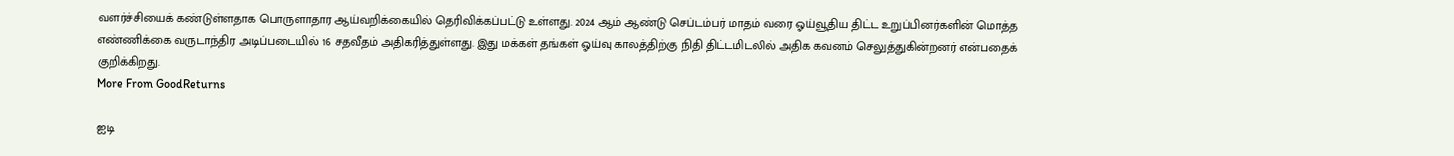வளர்ச்சியைக் கண்டுள்ளதாக பொருளாதார ஆய்வறிக்கையில் தெரிவிக்கப்பட்டு உள்ளது. 2024 ஆம் ஆண்டு செப்டம்பர் மாதம் வரை ஓய்வூதிய திட்ட உறுப்பினர்களின் மொத்த எண்ணிக்கை வருடாந்திர அடிப்படையில் 16 சதவீதம் அதிகரித்துள்ளது. இது மக்கள் தங்கள் ஓய்வு காலத்திற்கு நிதி திட்டமிடலில் அதிக கவனம் செலுத்துகின்றனர் என்பதைக் குறிக்கிறது.
More From GoodReturns

ஐடி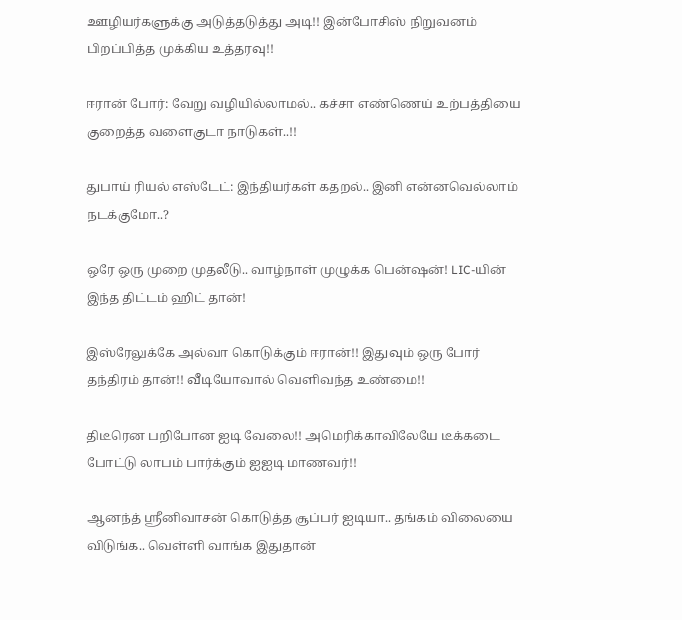ஊழியர்களுக்கு அடுத்தடுத்து அடி!! இன்போசிஸ் நிறுவனம் பிறப்பித்த முக்கிய உத்தரவு!!

ஈரான் போர்: வேறு வழியில்லாமல்.. கச்சா எண்ணெய் உற்பத்தியை குறைத்த வளைகுடா நாடுகள்..!!

துபாய் ரியல் எஸ்டேட்: இந்தியர்கள் கதறல்.. இனி என்னவெல்லாம் நடக்குமோ..?

ஒரே ஒரு முறை முதலீடு.. வாழ்நாள் முழுக்க பென்ஷன்! LIC-யின் இந்த திட்டம் ஹிட் தான்!

இஸ்ரேலுக்கே அல்வா கொடுக்கும் ஈரான்!! இதுவும் ஒரு போர் தந்திரம் தான்!! வீடியோவால் வெளிவந்த உண்மை!!

திடீரென பறிபோன ஐடி வேலை!! அமெரிக்காவிலேயே டீக்கடை போட்டு லாபம் பார்க்கும் ஐஐடி மாணவர்!!

ஆனந்த் ஸ்ரீனிவாசன் கொடுத்த சூப்பர் ஐடியா.. தங்கம் விலையை விடுங்க.. வெள்ளி வாங்க இதுதான்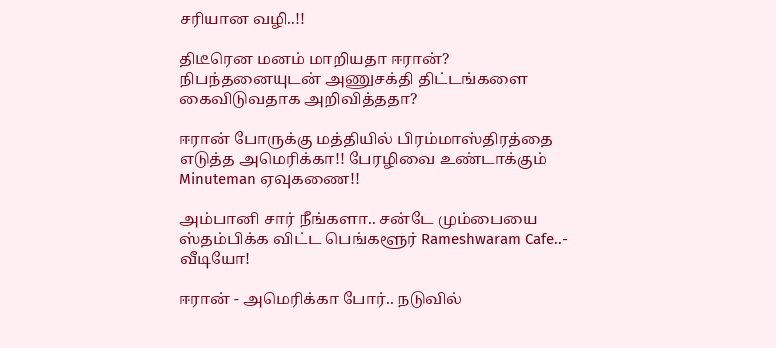சரியான வழி..!!

திடீரென மனம் மாறியதா ஈரான்? நிபந்தனையுடன் அணுசக்தி திட்டங்களை கைவிடுவதாக அறிவித்ததா?

ஈரான் போருக்கு மத்தியில் பிரம்மாஸ்திரத்தை எடுத்த அமெரிக்கா!! பேரழிவை உண்டாக்கும் Minuteman ஏவுகணை!!

அம்பானி சார் நீங்களா.. சன்டே மும்பையை ஸ்தம்பிக்க விட்ட பெங்களூர் Rameshwaram Cafe..- வீடியோ!

ஈரான் - அமெரிக்கா போர்.. நடுவில்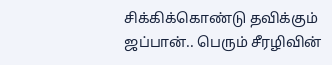சிக்கிக்கொண்டு தவிக்கும் ஜப்பான்.. பெரும் சீரழிவின்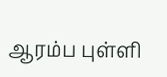ஆரம்ப புள்ளி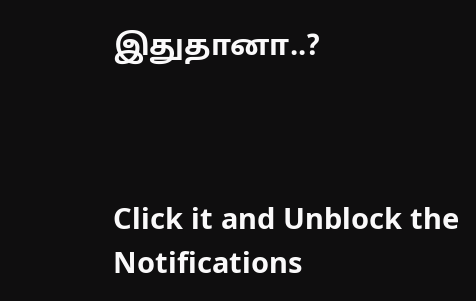இதுதானா..?



Click it and Unblock the Notifications